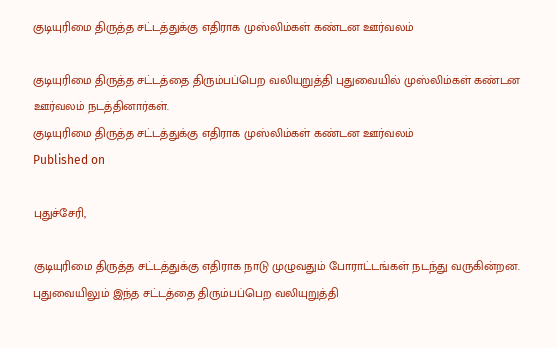குடியுரிமை திருத்த சட்டத்துக்கு எதிராக முஸ்லிம்கள் கண்டன ஊர்வலம்

குடியுரிமை திருத்த சட்டத்தை திரும்பப்பெற வலியுறுத்தி புதுவையில் முஸ்லிம்கள் கண்டன ஊர்வலம் நடத்தினார்கள்.
குடியுரிமை திருத்த சட்டத்துக்கு எதிராக முஸ்லிம்கள் கண்டன ஊர்வலம்
Published on

புதுச்சேரி,

குடியுரிமை திருத்த சட்டத்துக்கு எதிராக நாடு முழுவதும் போராட்டங்கள் நடந்து வருகின்றன. புதுவையிலும் இந்த சட்டத்தை திரும்பப்பெற வலியுறுத்தி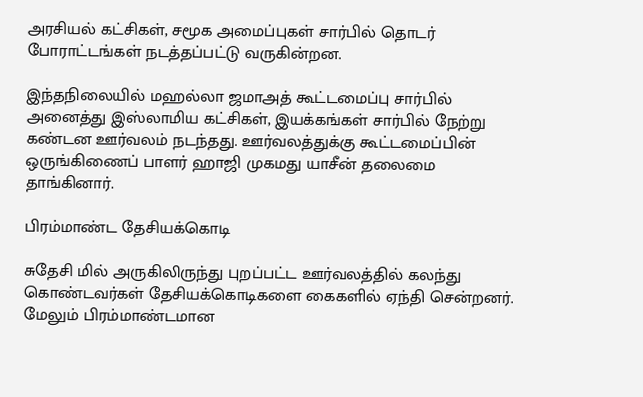அரசியல் கட்சிகள், சமூக அமைப்புகள் சார்பில் தொடர் போராட்டங்கள் நடத்தப்பட்டு வருகின்றன.

இந்தநிலையில் மஹல்லா ஜமாஅத் கூட்டமைப்பு சார்பில் அனைத்து இஸ்லாமிய கட்சிகள், இயக்கங்கள் சார்பில் நேற்று கண்டன ஊர்வலம் நடந்தது. ஊர்வலத்துக்கு கூட்டமைப்பின் ஒருங்கிணைப் பாளர் ஹாஜி முகமது யாசீன் தலைமை தாங்கினார்.

பிரம்மாண்ட தேசியக்கொடி

சுதேசி மில் அருகிலிருந்து புறப்பட்ட ஊர்வலத்தில் கலந்து கொண்டவர்கள் தேசியக்கொடிகளை கைகளில் ஏந்தி சென்றனர். மேலும் பிரம்மாண்டமான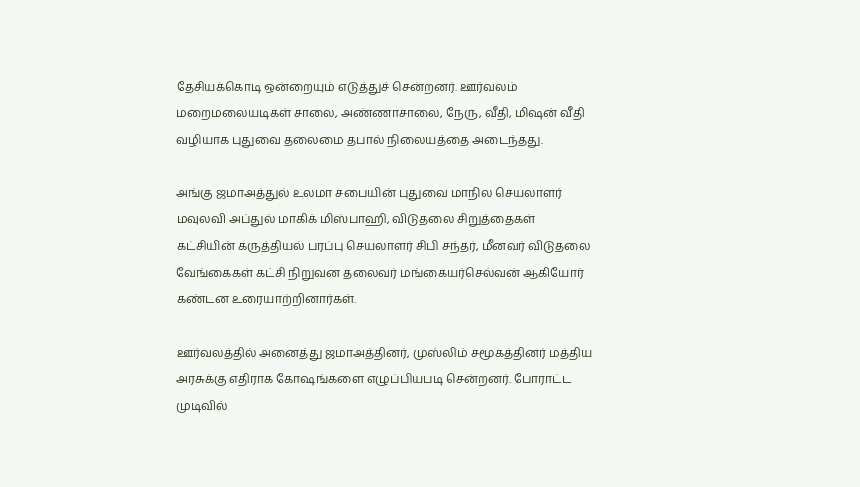தேசியக்கொடி ஒன்றையும் எடுத்துச் சென்றனர். ஊர்வலம் மறைமலையடிகள் சாலை, அண்ணாசாலை, நேரு, வீதி, மிஷன் வீதி வழியாக புதுவை தலைமை தபால் நிலையத்தை அடைந்தது.

அங்கு ஜமாஅத்துல் உலமா சபையின் புதுவை மாநில செயலாளர் மவுலவி அப்துல் மாகிக் மிஸ்பாஹி, விடுதலை சிறுத்தைகள் கட்சியின் கருத்தியல் பரப்பு செயலாளர் சிபி சந்தர், மீனவர் விடுதலை வேங்கைகள் கட்சி நிறுவன தலைவர் மங்கையர்செல்வன் ஆகியோர் கண்டன உரையாற்றினார்கள்.

ஊர்வலத்தில் அனைத்து ஜமாஅத்தினர், முஸ்லிம் சமூகத்தினர் மத்திய அரசுக்கு எதிராக கோஷங்களை எழுப்பியபடி சென்றனர். போராட்ட முடிவில்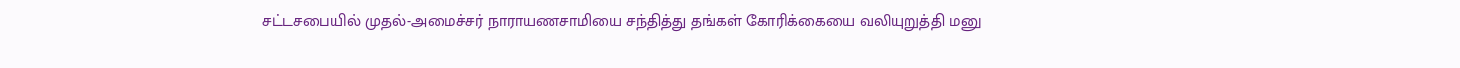சட்டசபையில் முதல்-அமைச்சர் நாராயணசாமியை சந்தித்து தங்கள் கோரிக்கையை வலியுறுத்தி மனு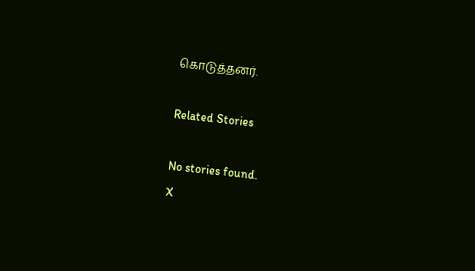கொடுத்தனர்.

Related Stories

No stories found.
X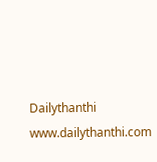Dailythanthi
www.dailythanthi.com